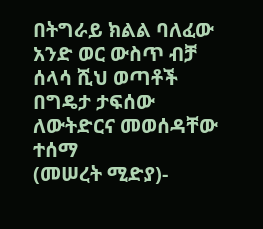በትግራይ ክልል ባለፈው አንድ ወር ውስጥ ብቻ ሰላሳ ሺህ ወጣቶች በግዴታ ታፍሰው ለውትድርና መወሰዳቸው ተሰማ
(መሠረት ሚድያ)-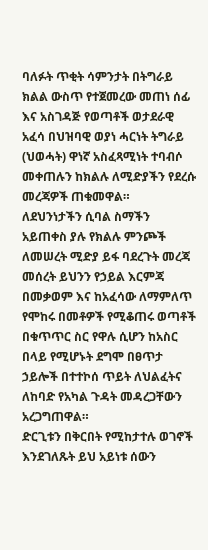ባለፉት ጥቂት ሳምንታት በትግራይ ክልል ውስጥ የተጀመረው መጠነ ሰፊ እና አስገዳጅ የወጣቶች ወታደራዊ አፈሳ በህዝባዊ ወያነ ሓርነት ትግራይ (ህወሓት) ዋነኛ አስፈጻሚነት ተባብሶ መቀጠሉን ከክልሉ ለሚድያችን የደረሱ መረጃዎች ጠቁመዋል።
ለደህንነታችን ሲባል ስማችን አይጠቀስ ያሉ የክልሉ ምንጮች ለመሠረት ሚድያ ይፋ ባደረጉት መረጃ መሰረት ይህንን የኃይል እርምጃ በመቃወም እና ከአፈሳው ለማምለጥ የሞከሩ በመቶዎች የሚቆጠሩ ወጣቶች በቁጥጥር ስር የዋሉ ሲሆን ከአስር በላይ የሚሆኑት ደግሞ በፀጥታ ኃይሎች በተተኮሰ ጥይት ለህልፈትና ለከባድ የአካል ጉዳት መዳረጋቸውን አረጋግጠዋል።
ድርጊቱን በቅርበት የሚከታተሉ ወገኖች እንደገለጹት ይህ አይነቱ ሰውን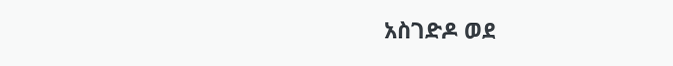አስገድዶ ወደ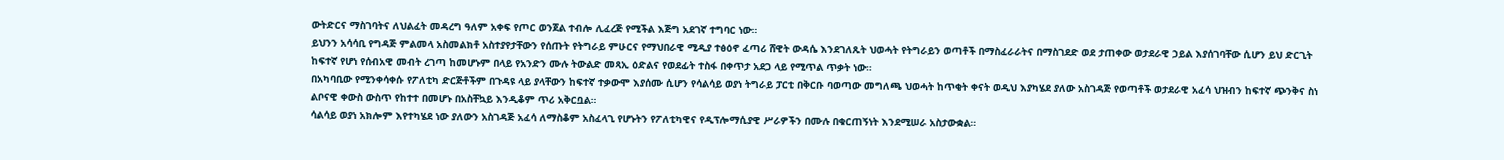ውትድርና ማስገባትና ለህልፈት መዳረግ ዓለም አቀፍ የጦር ወንጀል ተብሎ ሊፈረጅ የሚችል እጅግ አደገኛ ተግባር ነው።
ይህንን አሳሳቢ የግዳጅ ምልመላ አስመልክቶ አስተያየታቸውን የሰጡት የትግራይ ምሁርና የማህበራዊ ሚዲያ ተፅዕኖ ፈጣሪ ሸዊት ውዳሴ እንደገለጹት ህወሓት የትግራይን ወጣቶች በማስፈራራትና በማስገደድ ወደ ታጠቀው ወታደራዊ ኃይል እያሰገባቸው ሲሆን ይህ ድርጊት ከፍተኛ የሆነ የሰብአዊ መብት ረገጣ ከመሆኑም በላይ የአንድን ሙሉ ትውልድ መጻኢ ዕድልና የወደፊት ተስፋ በቀጥታ አደጋ ላይ የሚጥል ጥቃት ነው።
በአካባቢው የሚንቀሳቀሱ የፖለቲካ ድርጅቶችም በጉዳዩ ላይ ያላቸውን ከፍተኛ ተቃውሞ እያሰሙ ሲሆን የሳልሳይ ወያነ ትግራይ ፓርቲ በቅርቡ ባወጣው መግለጫ ህወሓት ከጥቂት ቀናት ወዲህ እያካሄደ ያለው አስገዳጅ የወጣቶች ወታደራዊ አፈሳ ህዝብን ከፍተኛ ጭንቅና ስነ ልቦናዊ ቀውስ ውስጥ የከተተ በመሆኑ በአስቸኳይ እንዲቆም ጥሪ አቅርቧል።
ሳልሳይ ወያነ አክሎም እየተካሄደ ነው ያለውን አስገዳጅ አፈሳ ለማስቆም አስፈላጊ የሆኑትን የፖለቲካዊና የዲፕሎማሲያዊ ሥራዎችን በሙሉ በቁርጠኝነት እንደሚሠራ አስታውቋል።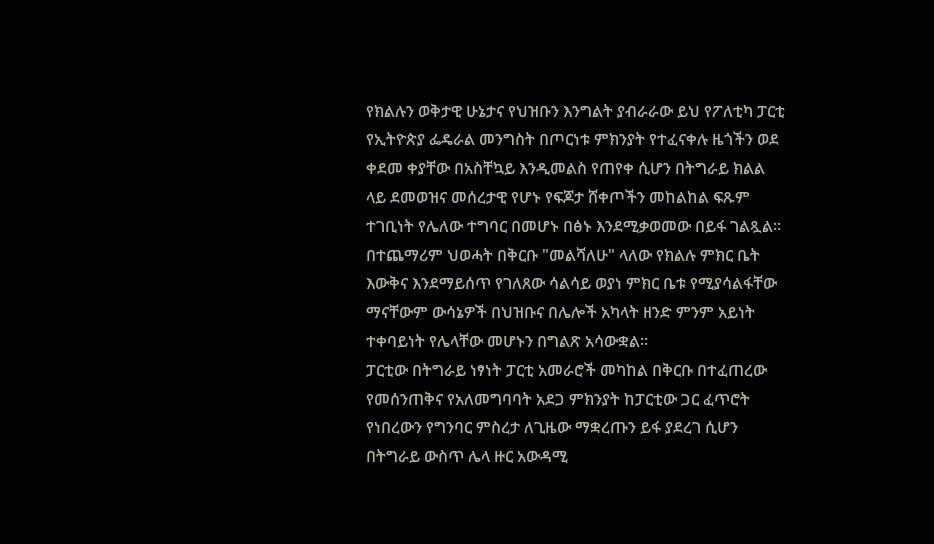የክልሉን ወቅታዊ ሁኔታና የህዝቡን እንግልት ያብራራው ይህ የፖለቲካ ፓርቲ የኢትዮጵያ ፌዴራል መንግስት በጦርነቱ ምክንያት የተፈናቀሉ ዜጎችን ወደ ቀደመ ቀያቸው በአስቸኳይ እንዲመልስ የጠየቀ ሲሆን በትግራይ ክልል ላይ ደመወዝና መሰረታዊ የሆኑ የፍጆታ ሸቀጦችን መከልከል ፍጹም ተገቢነት የሌለው ተግባር በመሆኑ በፅኑ እንደሚቃወመው በይፋ ገልጿል።
በተጨማሪም ህወሓት በቅርቡ "መልሻለሁ" ላለው የክልሉ ምክር ቤት እውቅና እንደማይሰጥ የገለጸው ሳልሳይ ወያነ ምክር ቤቱ የሚያሳልፋቸው ማናቸውም ውሳኔዎች በህዝቡና በሌሎች አካላት ዘንድ ምንም አይነት ተቀባይነት የሌላቸው መሆኑን በግልጽ አሳውቋል።
ፓርቲው በትግራይ ነፃነት ፓርቲ አመራሮች መካከል በቅርቡ በተፈጠረው የመሰንጠቅና የአለመግባባት አደጋ ምክንያት ከፓርቲው ጋር ፈጥሮት የነበረውን የግንባር ምስረታ ለጊዜው ማቋረጡን ይፋ ያደረገ ሲሆን በትግራይ ውስጥ ሌላ ዙር አውዳሚ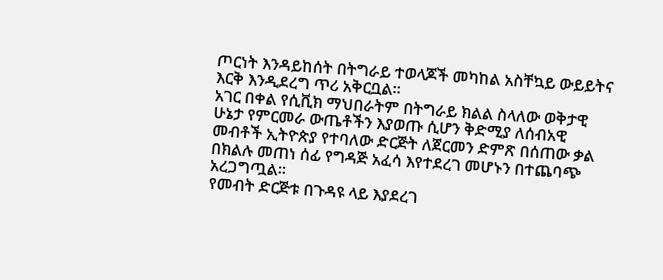ጦርነት እንዳይከሰት በትግራይ ተወላጆች መካከል አስቸኳይ ውይይትና እርቅ እንዲደረግ ጥሪ አቅርቧል።
አገር በቀል የሲቪክ ማህበራትም በትግራይ ክልል ስላለው ወቅታዊ ሁኔታ የምርመራ ውጤቶችን እያወጡ ሲሆን ቅድሚያ ለሰብአዊ መብቶች ኢትዮጵያ የተባለው ድርጅት ለጀርመን ድምጽ በሰጠው ቃል በክልሉ መጠነ ሰፊ የግዳጅ አፈሳ እየተደረገ መሆኑን በተጨባጭ አረጋግጧል።
የመብት ድርጅቱ በጉዳዩ ላይ እያደረገ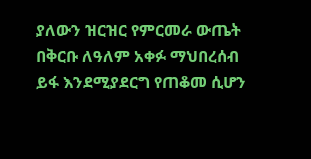ያለውን ዝርዝር የምርመራ ውጤት በቅርቡ ለዓለም አቀፉ ማህበረሰብ ይፋ እንደሚያደርግ የጠቆመ ሲሆን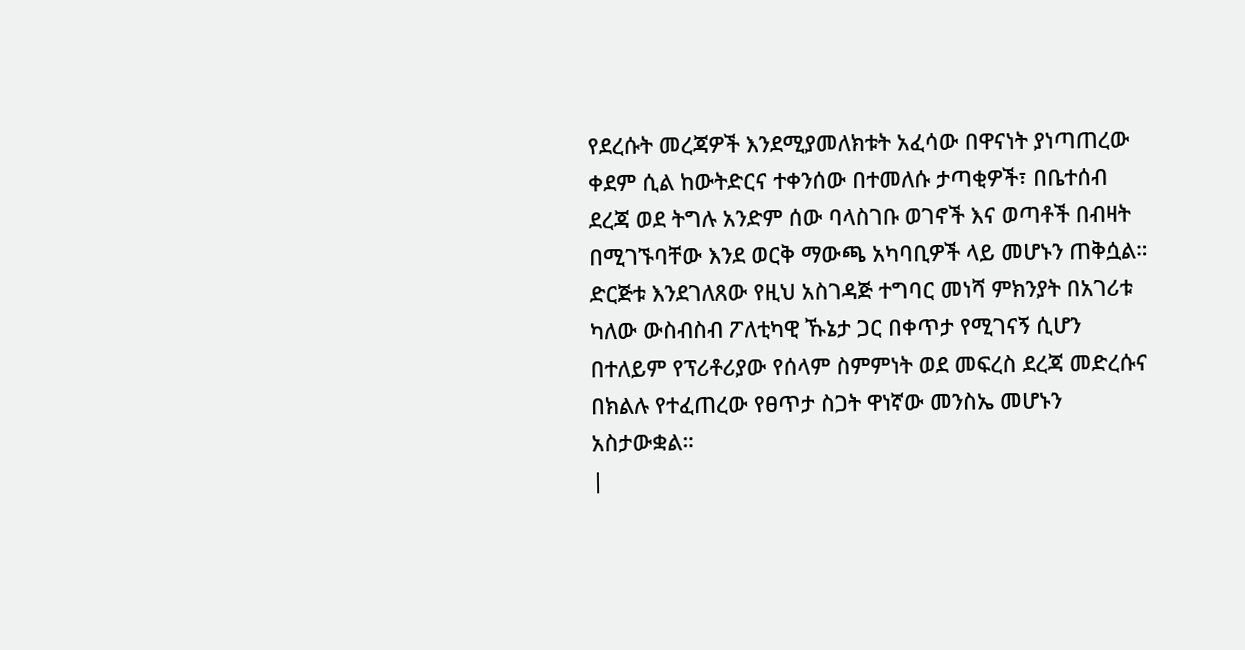የደረሱት መረጃዎች እንደሚያመለክቱት አፈሳው በዋናነት ያነጣጠረው ቀደም ሲል ከውትድርና ተቀንሰው በተመለሱ ታጣቂዎች፣ በቤተሰብ ደረጃ ወደ ትግሉ አንድም ሰው ባላስገቡ ወገኖች እና ወጣቶች በብዛት በሚገኙባቸው እንደ ወርቅ ማውጫ አካባቢዎች ላይ መሆኑን ጠቅሷል።
ድርጅቱ እንደገለጸው የዚህ አስገዳጅ ተግባር መነሻ ምክንያት በአገሪቱ ካለው ውስብስብ ፖለቲካዊ ኹኔታ ጋር በቀጥታ የሚገናኝ ሲሆን በተለይም የፕሪቶሪያው የሰላም ስምምነት ወደ መፍረስ ደረጃ መድረሱና በክልሉ የተፈጠረው የፀጥታ ስጋት ዋነኛው መንስኤ መሆኑን አስታውቋል።
|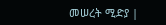መሠረት ሚድያ |